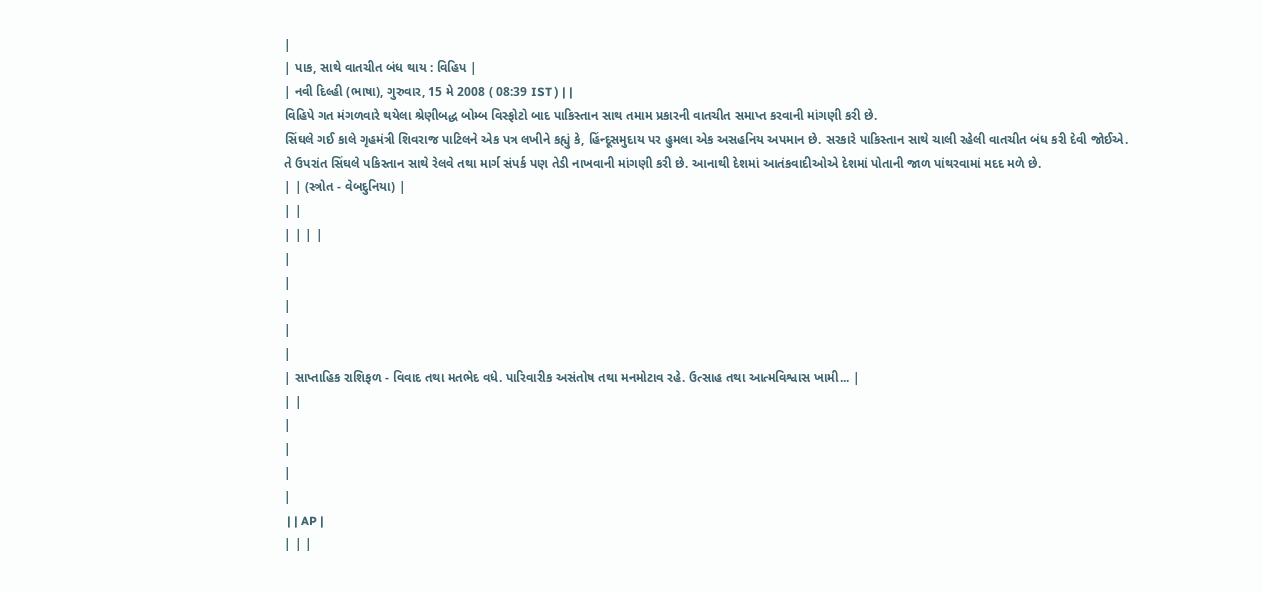|
| પાક, સાથે વાતચીત બંધ થાય : વિહિપ |
| નવી દિલ્હી (ભાષા), ગુરુવાર, 15 મે 2008 ( 08:39 IST ) | |
વિહિપે ગત મંગળવારે થયેલા શ્રેણીબદ્ધ બોમ્બ વિસ્ફોટો બાદ પાકિસ્તાન સાથ તમામ પ્રકારની વાતચીત સમાપ્ત કરવાની માંગણી કરી છે.
સિંઘલે ગઈ કાલે ગૃહમંત્રી શિવરાજ પાટિલને એક પત્ર લખીને કહ્યું કે, હિંન્દૂસમુદાય પર હુમલા એક અસહનિય અપમાન છે. સરકારે પાકિસ્તાન સાથે ચાલી રહેલી વાતચીત બંધ કરી દેવી જોઈએ.
તે ઉપરાંત સિંઘલે પકિસ્તાન સાથે રેલવે તથા માર્ગ સંપર્ક પણ તેડી નાખવાની માંગણી કરી છે. આનાથી દેશમાં આતંકવાદીઓએ દેશમાં પોતાની જાળ પાંથરવામાં મદદ મળે છે.
| | (સ્ત્રોત - વેબદુનિયા) |
| |
| | | |
|
|
|
|
|
| સાપ્તાહિક રાશિફળ - વિવાદ તથા મતભેદ વધે. પારિવારીક અસંતોષ તથા મનમોટાવ રહે. ઉત્સાહ તથા આત્મવિશ્વાસ ખામી... |
| |
|
|
|
|
 | | AP |
| | |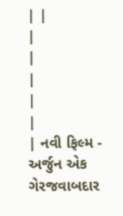| |
|
|
|
|
|
| નવી ફિલ્મ - અર્જુન એક ગેરજવાબદાર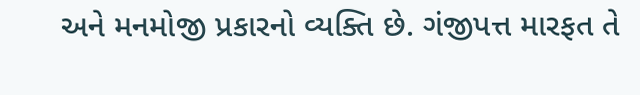અને મનમોજી પ્રકારનો વ્યક્તિ છે. ગંજીપત્ત મારફત તે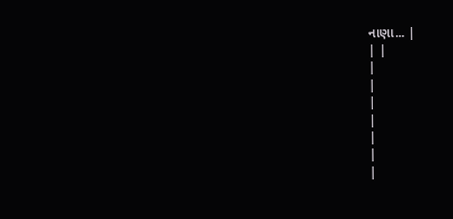નાણા... |
| |
|
|
|
|
|
|
|